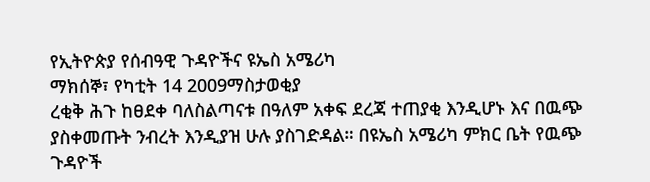የኢትዮጵያ የሰብዓዊ ጉዳዮችና ዩኤስ አሜሪካ
ማክሰኞ፣ የካቲት 14 2009ማስታወቂያ
ረቂቅ ሕጉ ከፀደቀ ባለስልጣናቱ በዓለም አቀፍ ደረጃ ተጠያቂ እንዲሆኑ እና በዉጭ ያስቀመጡት ንብረት እንዲያዝ ሁሉ ያስገድዳል። በዩኤስ አሜሪካ ምክር ቤት የዉጭ ጉዳዮች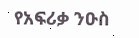የአፍሪቃ ንዑስ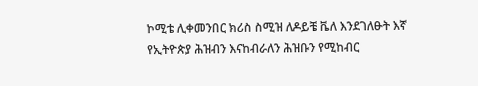ኮሚቴ ሊቀመንበር ክሪስ ስሚዝ ለዶይቼ ቬለ እንደገለፁት እኛ የኢትዮጵያ ሕዝብን እናከብራለን ሕዝቡን የሚከብር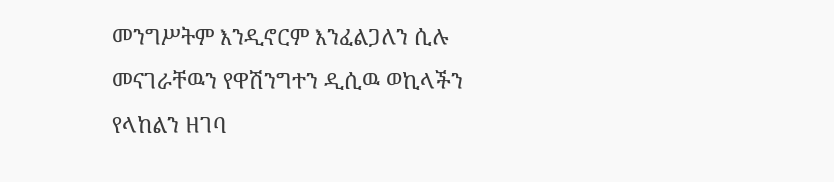መንግሥትም እንዲኖርም እንፈልጋለን ሲሉ መናገራቸዉን የዋሽንግተን ዲሲዉ ወኪላችን የላከልን ዘገባ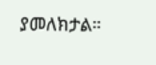ያመለክታል።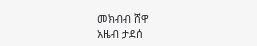መክብብ ሸዋ
አዜብ ታደሰ